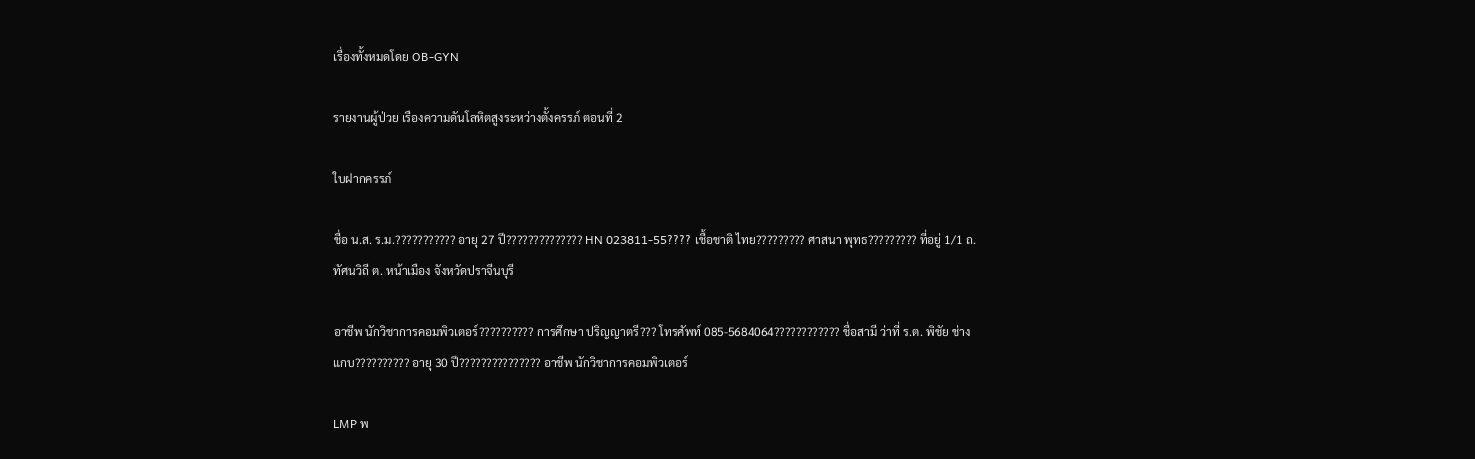เรื่องทั้งหมดโดย OB-GYN

รายงานผู้ป่วย เรืองความดันโลหิตสูงระหว่างตั้งครรภ์ ตอนที่ 2

ใบฝากครรภ์

ชื่อ น.ส. ร.ม.??????????? อายุ 27 ปี?????????????? HN 023811-55???? เชื้อชาติ ไทย????????? ศาสนา พุทธ????????? ที่อยู่ 1/1 ถ. ทัศนวิถี ต. หน้าเมือง จังหวัดปราจีนบุรี

อาชีพ นักวิชาการคอมพิวเตอร์?????????? การศึกษา ปริญญาตรี??? โทรศัพท์ 085-5684064???????????? ชื่อสามี ว่าที่ ร.ต. พิชัย ช่างแกบ?????????? อายุ 30 ปี??????????????? อาชีพ นักวิชาการคอมพิวเตอร์

LMP พ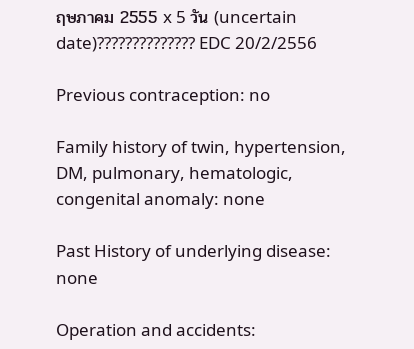ฤษภาคม 2555 x 5 วัน (uncertain date)?????????????? EDC 20/2/2556

Previous contraception: no

Family history of twin, hypertension, DM, pulmonary, hematologic, congenital anomaly: none

Past History of underlying disease: none

Operation and accidents: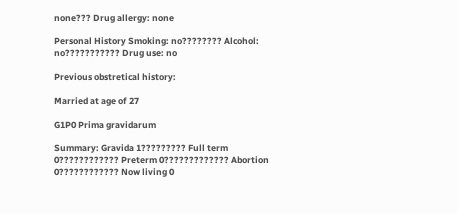none??? Drug allergy: none

Personal History Smoking: no???????? Alcohol: no??????????? Drug use: no

Previous obstretical history:

Married at age of 27

G1P0 Prima gravidarum

Summary: Gravida 1????????? Full term 0???????????? Preterm 0????????????? Abortion 0???????????? Now living 0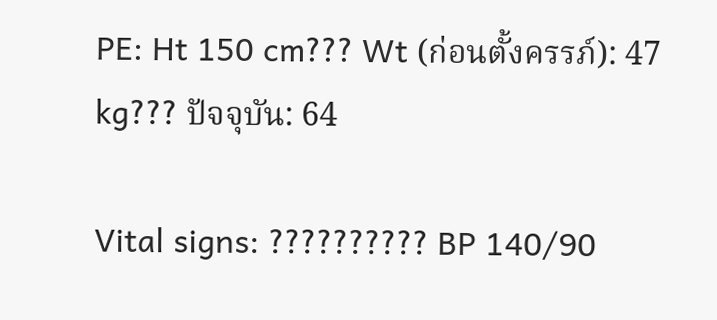PE: Ht 150 cm??? Wt (ก่อนตั้งครรภ์): 47 kg??? ปัจจุบัน: 64

Vital signs: ?????????? BP 140/90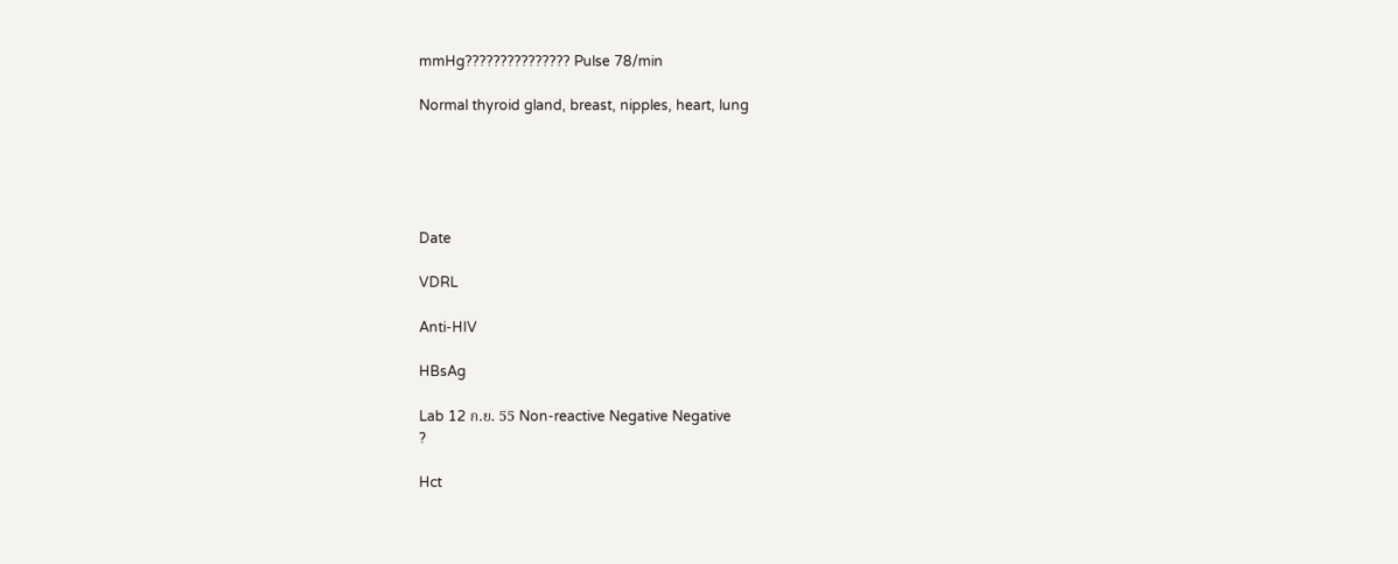mmHg??????????????? Pulse 78/min

Normal thyroid gland, breast, nipples, heart, lung





Date

VDRL

Anti-HIV

HBsAg

Lab 12 ก.ย. 55 Non-reactive Negative Negative
?

Hct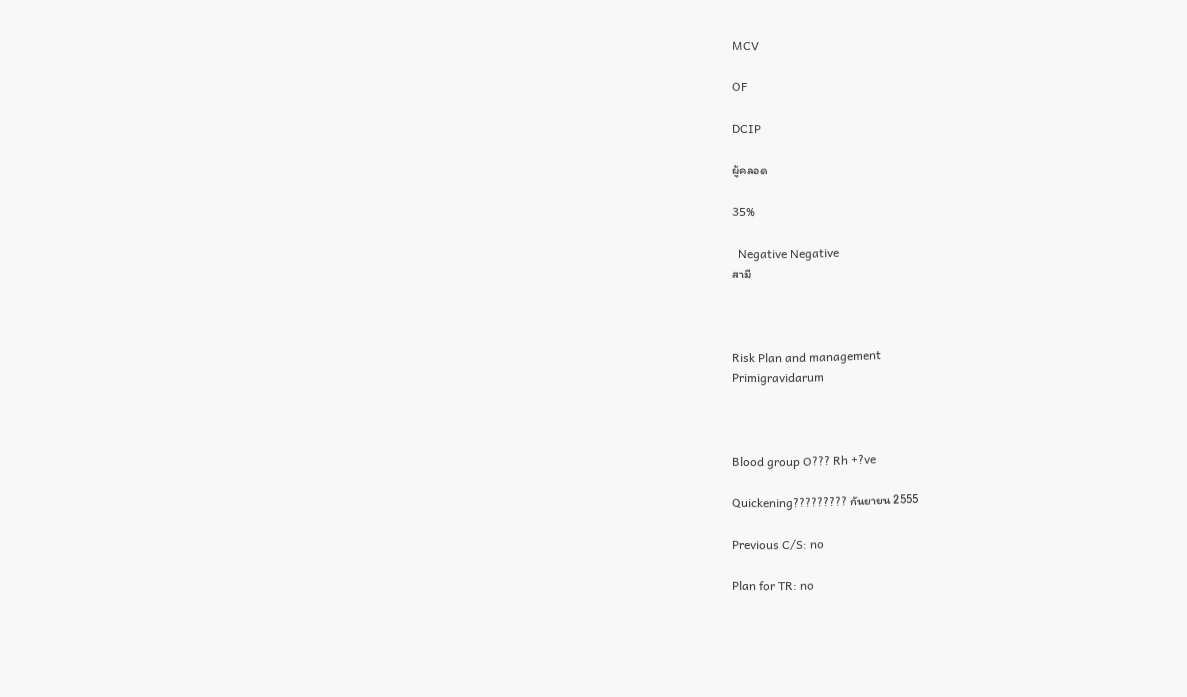MCV

OF

DCIP

ผู้คลอด

35%

  Negative Negative
สามี



Risk Plan and management
Primigravidarum



Blood group O??? Rh +?ve

Quickening????????? กันยายน 2555

Previous C/S: no

Plan for TR: no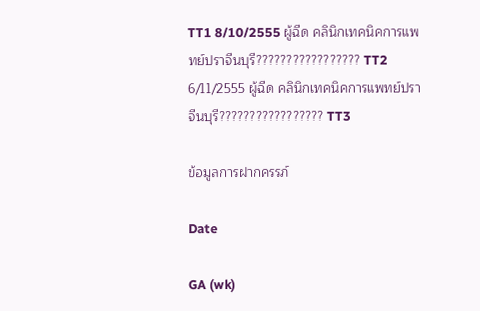TT1 8/10/2555 ผู้ฉีด คลินิกเทคนิคการแพทย์ปราจีนบุรี????????????????? TT2 6/11/2555 ผู้ฉีด คลินิกเทคนิคการแพทย์ปราจีนบุรี????????????????? TT3

ข้อมูลการฝากครรภ์

Date

GA (wk)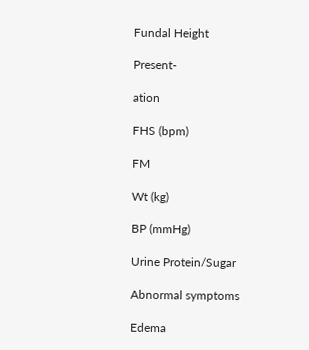Fundal Height

Present-

ation

FHS (bpm)

FM

Wt (kg)

BP (mmHg)

Urine Protein/Sugar

Abnormal symptoms

Edema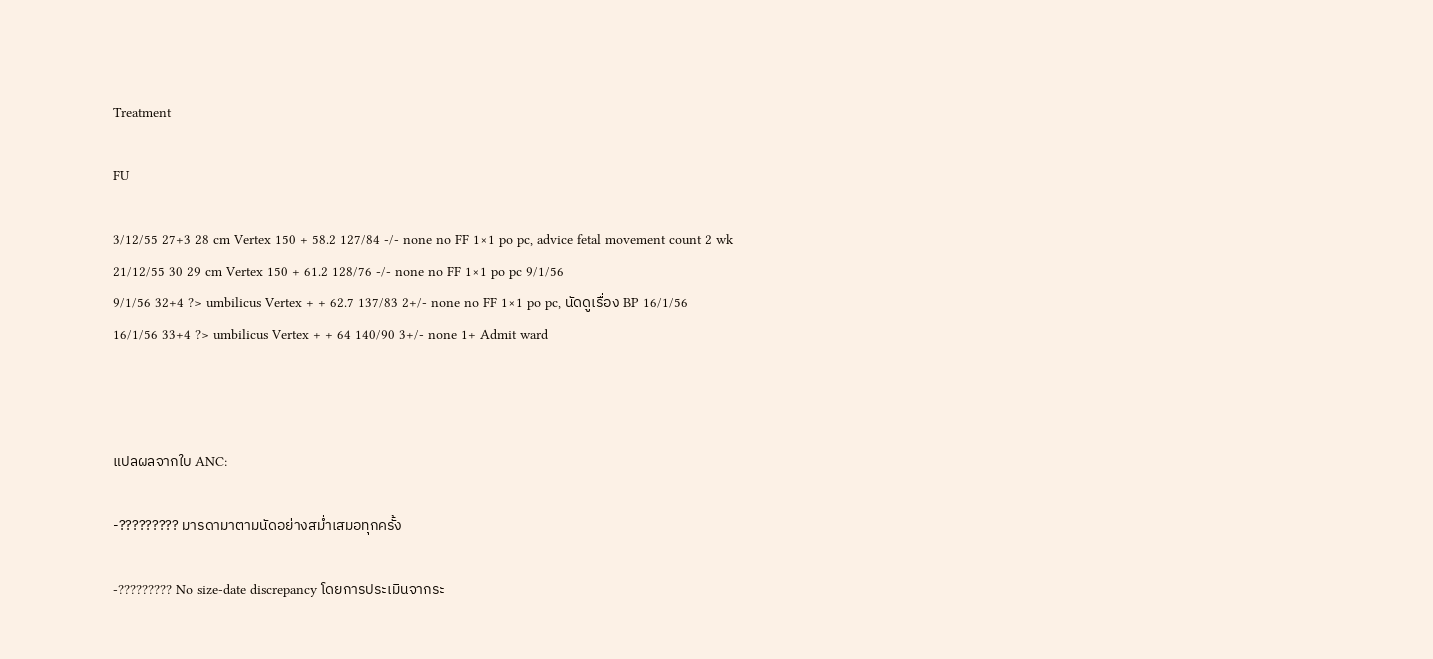Treatment

FU

3/12/55 27+3 28 cm Vertex 150 + 58.2 127/84 -/- none no FF 1×1 po pc, advice fetal movement count 2 wk
21/12/55 30 29 cm Vertex 150 + 61.2 128/76 -/- none no FF 1×1 po pc 9/1/56
9/1/56 32+4 ?> umbilicus Vertex + + 62.7 137/83 2+/- none no FF 1×1 po pc, นัดดูเรื่อง BP 16/1/56
16/1/56 33+4 ?> umbilicus Vertex + + 64 140/90 3+/- none 1+ Admit ward



แปลผลจากใบ ANC:

-????????? มารดามาตามนัดอย่างสม่ำเสมอทุกครั้ง

-????????? No size-date discrepancy โดยการประเมินจากระ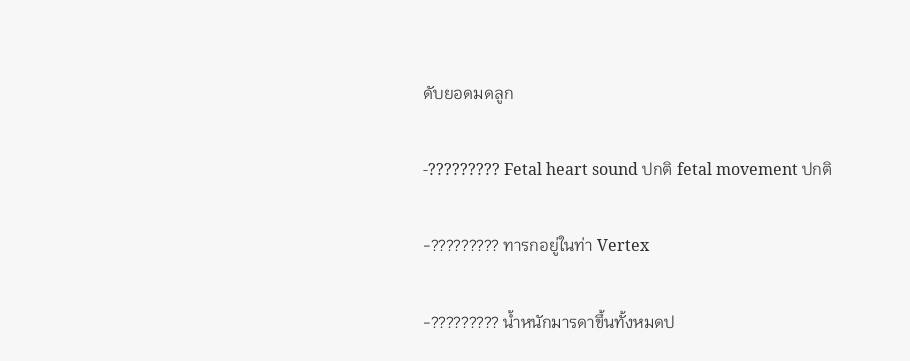ดับยอดมดลูก

-????????? Fetal heart sound ปกติ fetal movement ปกติ

-????????? ทารกอยู่ในท่า Vertex

-????????? น้ำหนักมารดาขึ้นทั้งหมดป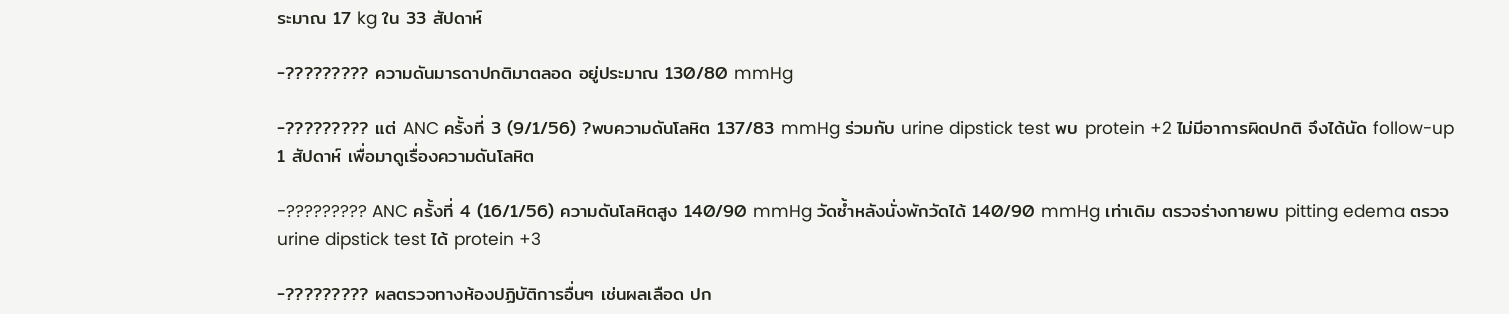ระมาณ 17 kg ใน 33 สัปดาห์

-????????? ความดันมารดาปกติมาตลอด อยู่ประมาณ 130/80 mmHg

-????????? แต่ ANC ครั้งที่ 3 (9/1/56) ?พบความดันโลหิต 137/83 mmHg ร่วมกับ urine dipstick test พบ protein +2 ไม่มีอาการผิดปกติ จึงได้นัด follow-up 1 สัปดาห์ เพื่อมาดูเรื่องความดันโลหิต

-????????? ANC ครั้งที่ 4 (16/1/56) ความดันโลหิตสูง 140/90 mmHg วัดซ้ำหลังนั่งพักวัดได้ 140/90 mmHg เท่าเดิม ตรวจร่างกายพบ pitting edema ตรวจ urine dipstick test ได้ protein +3

-????????? ผลตรวจทางห้องปฏิบัติการอื่นๆ เช่นผลเลือด ปก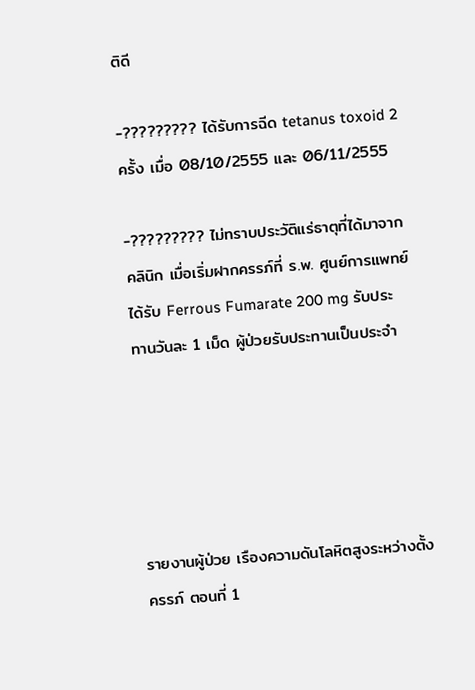ติดี

-????????? ได้รับการฉีด tetanus toxoid 2 ครั้ง เมื่อ 08/10/2555 และ 06/11/2555

-????????? ไม่ทราบประวัติแร่ธาตุที่ได้มาจากคลินิก เมื่อเริ่มฝากครรภ์ที่ ร.พ. ศูนย์การแพทย์ ได้รับ Ferrous Fumarate 200 mg รับประทานวันละ 1 เม็ด ผู้ป่วยรับประทานเป็นประจำ





รายงานผู้ป่วย เรืองความดันโลหิตสูงระหว่างตั้งครรภ์ ตอนที่ 1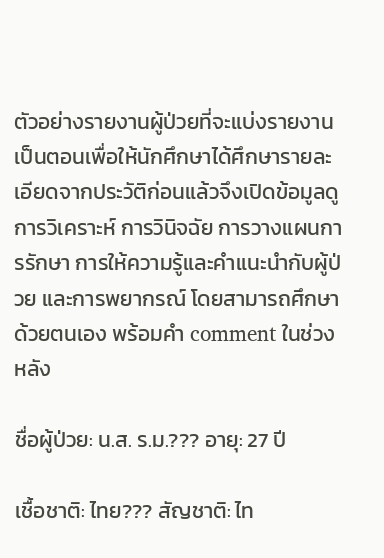ตัวอย่างรายงานผู้ป่วยที่จะแบ่งรายงานเป็นตอนเพื่อให้นักศึกษาได้ศึกษารายละเอียดจากประวัติก่อนแล้วจึงเปิดข้อมูลดูการวิเคราะห์ การวินิจฉัย การวางแผนการรักษา การให้ความรู้และคำแนะนำกับผู้ป่วย และการพยากรณ์ โดยสามารถศึกษาด้วยตนเอง พร้อมคำ comment ในช่วงหลัง

ชื่อผู้ป่วย: น.ส. ร.ม.??? อายุ: 27 ปี

เชื้อชาติ: ไทย??? สัญชาติ: ไท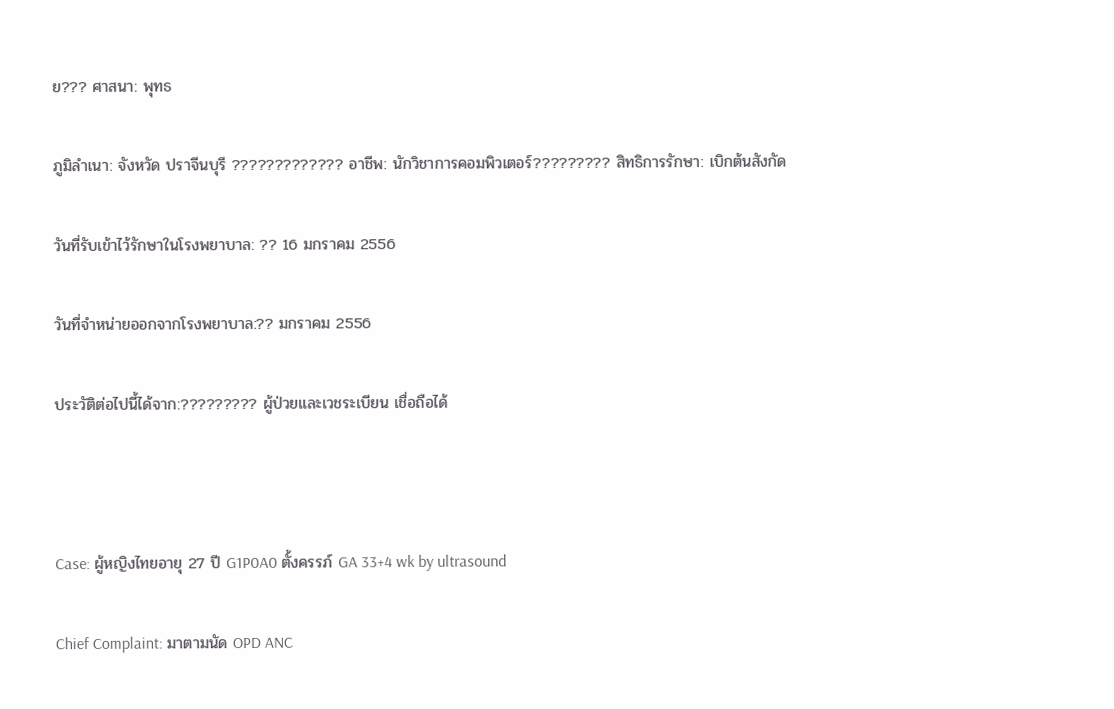ย??? ศาสนา: พุทธ

ภูมิลำเนา: จังหวัด ปราจีนบุรี ????????????? อาชีพ: นักวิชาการคอมพิวเตอร์????????? สิทธิการรักษา: เบิกต้นสังกัด

วันที่รับเข้าไว้รักษาในโรงพยาบาล: ?? 16 มกราคม 2556

วันที่จำหน่ายออกจากโรงพยาบาล:?? มกราคม 2556

ประวัติต่อไปนี้ได้จาก:????????? ผู้ป่วยและเวชระเบียน เชื่อถือได้



Case: ผู้หญิงไทยอายุ 27 ปี G1P0A0 ตั้งครรภ์ GA 33+4 wk by ultrasound

Chief Complaint: มาตามนัด OPD ANC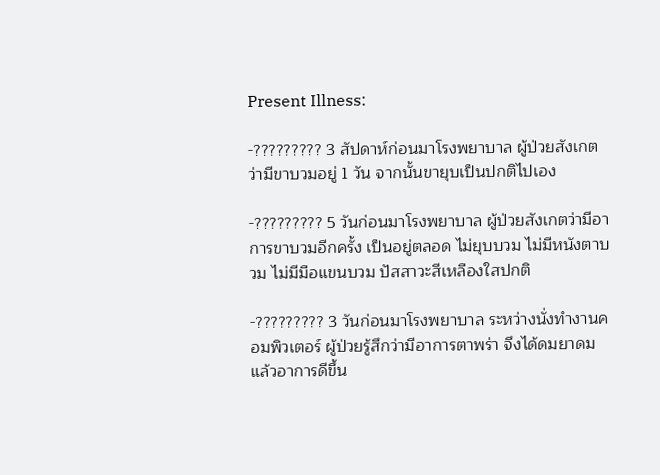Present Illness:

-????????? 3 สัปดาห์ก่อนมาโรงพยาบาล ผู้ป่วยสังเกตว่ามีขาบวมอยู่ 1 วัน จากนั้นขายุบเป็นปกติไปเอง

-????????? 5 วันก่อนมาโรงพยาบาล ผู้ป่วยสังเกตว่ามีอาการขาบวมอีกครั้ง เป็นอยู่ตลอด ไม่ยุบบวม ไม่มีหนังตาบวม ไม่มีมือแขนบวม ปัสสาวะสีเหลืองใสปกติ

-????????? 3 วันก่อนมาโรงพยาบาล ระหว่างนั่งทำงานคอมพิวเตอร์ ผู้ป่วยรู้สึกว่ามีอาการตาพร่า จึงได้ดมยาดม แล้วอาการดีขึ้น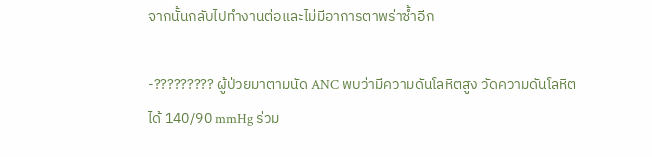จากนั้นกลับไปทำงานต่อและไม่มีอาการตาพร่าซ้ำอีก

-????????? ผู้ป่วยมาตามนัด ANC พบว่ามีความดันโลหิตสูง วัดความดันโลหิตได้ 140/90 mmHg ร่วม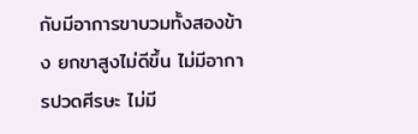กับมีอาการขาบวมทั้งสองข้าง ยกขาสูงไม่ดีขึ้น ไม่มีอาการปวดศีรษะ ไม่มี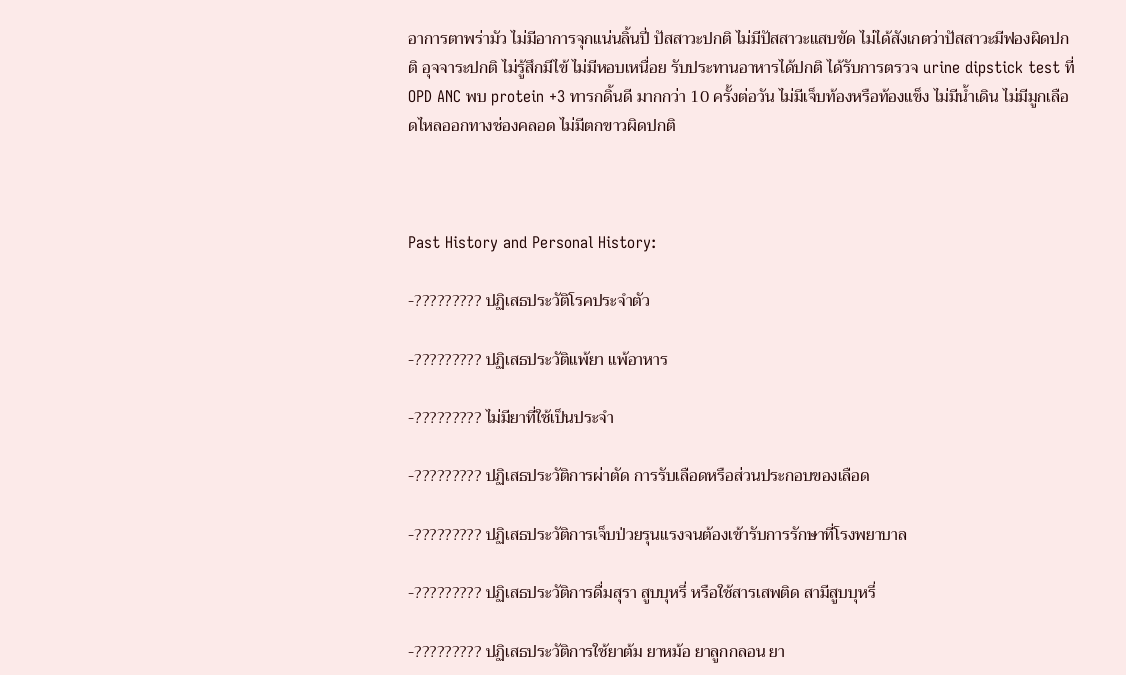อาการตาพร่ามัว ไม่มีอาการจุกแน่นลิ้นปี่ ปัสสาวะปกติ ไม่มีปัสสาวะแสบขัด ไม่ได้สังเกตว่าปัสสาวะมีฟองผิดปกติ อุจจาระปกติ ไม่รู้สึกมีไข้ ไม่มีหอบเหนื่อย รับประทานอาหารได้ปกติ ได้รับการตรวจ urine dipstick test ที่ OPD ANC พบ protein +3 ทารกดิ้นดี มากกว่า 10 ครั้งต่อวัน ไม่มีเจ็บท้องหรือท้องแข็ง ไม่มีน้ำเดิน ไม่มีมูกเลือดไหลออกทางช่องคลอด ไม่มีตกขาวผิดปกติ



Past History and Personal History:

-????????? ปฏิเสธประวัติโรคประจำตัว

-????????? ปฏิเสธประวัติแพ้ยา แพ้อาหาร

-????????? ไม่มียาที่ใช้เป็นประจำ

-????????? ปฏิเสธประวัติการผ่าตัด การรับเลือดหรือส่วนประกอบของเลือด

-????????? ปฏิเสธประวัติการเจ็บป่วยรุนแรงจนต้องเข้ารับการรักษาที่โรงพยาบาล

-????????? ปฏิเสธประวัติการดื่มสุรา สูบบุหรี่ หรือใช้สารเสพติด สามีสูบบุหรี่

-????????? ปฏิเสธประวัติการใช้ยาต้ม ยาหม้อ ยาลูกกลอน ยา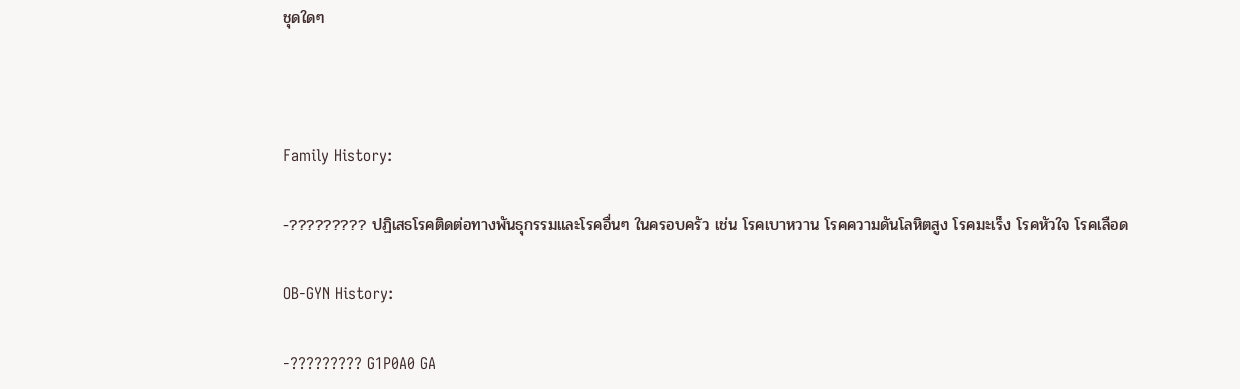ชุดใดๆ



Family History:

-????????? ปฏิเสธโรคติดต่อทางพันธุกรรมและโรคอื่นๆ ในครอบครัว เช่น โรคเบาหวาน โรคความดันโลหิตสูง โรคมะเร็ง โรคหัวใจ โรคเลือด

OB-GYN History:

-????????? G1P0A0 GA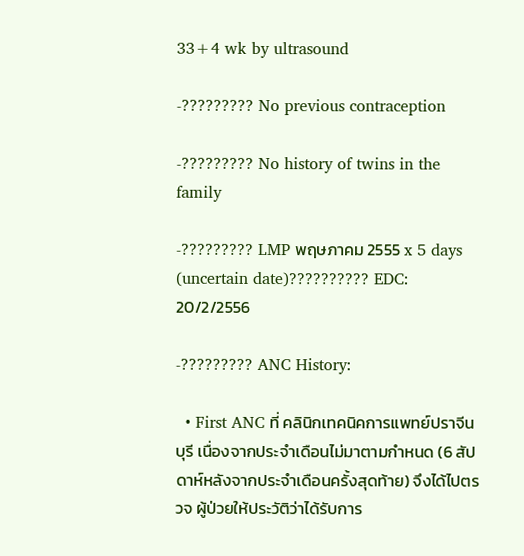33+4 wk by ultrasound

-????????? No previous contraception

-????????? No history of twins in the family

-????????? LMP พฤษภาคม 2555 x 5 days (uncertain date)?????????? EDC: 20/2/2556

-????????? ANC History:

  • First ANC ที่ คลินิกเทคนิคการแพทย์ปราจีนบุรี เนื่องจากประจำเดือนไม่มาตามกำหนด (6 สัปดาห์หลังจากประจำเดือนครั้งสุดท้าย) จึงได้ไปตรวจ ผู้ป่วยให้ประวัติว่าได้รับการ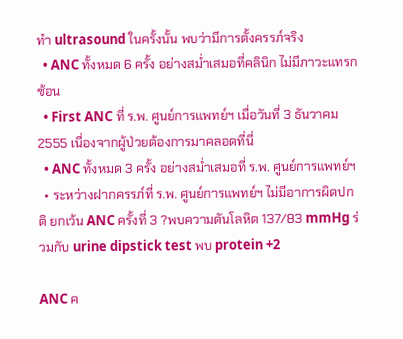ทำ ultrasound ในครั้งนั้น พบว่ามีการตั้งครรภ์จริง
  • ANC ทั้งหมด 6 ครั้ง อย่างสม่ำเสมอที่คลินิก ไม่มีภาวะแทรกซ้อน
  • First ANC ที่ ร.พ. ศูนย์การแพทย์ฯ เมื่อวันที่ 3 ธันวาคม 2555 เนื่องจากผู้ป่วยต้องการมาคลอดที่นี่
  • ANC ทั้งหมด 3 ครั้ง อย่างสม่ำเสมอที่ ร.พ. ศูนย์การแพทย์ฯ
  • ระหว่างฝากครรภ์ที่ ร.พ. ศูนย์การแพทย์ฯ ไม่มีอาการผิดปกติ ยกเว้น ANC ครั้งที่ 3 ?พบความดันโลหิต 137/83 mmHg ร่วมกับ urine dipstick test พบ protein +2

ANC ค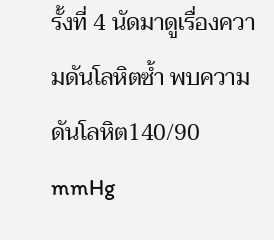รั้งที่ 4 นัดมาดูเรื่องความดันโลหิตซ้ำ พบความดันโลหิต140/90 mmHg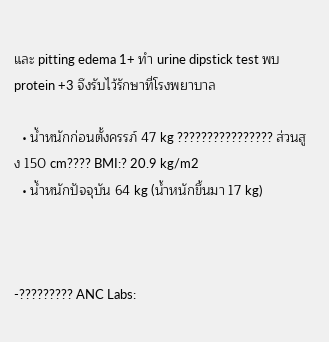และ pitting edema 1+ ทำ urine dipstick test พบ protein +3 จึงรับไว้รักษาที่โรงพยาบาล

  • น้ำหนักก่อนตั้งครรภ์ 47 kg ???????????????? ส่วนสูง 150 cm???? BMI:? 20.9 kg/m2
  • น้ำหนักปัจจุบัน 64 kg (น้ำหนักขึ้นมา 17 kg)



-????????? ANC Labs: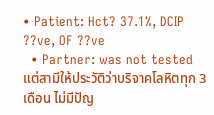• Patient: Hct? 37.1%, DCIP ??ve, OF ??ve
  • Partner: was not tested แต่สามีให้ประวัติว่าบริจาคโลหิตทุก 3 เดือน ไม่มีปัญ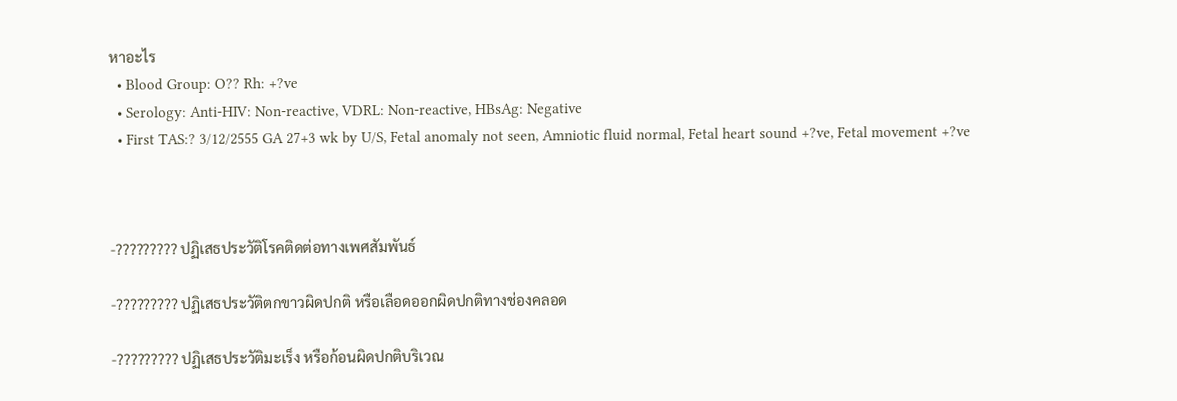หาอะไร
  • Blood Group: O?? Rh: +?ve
  • Serology: Anti-HIV: Non-reactive, VDRL: Non-reactive, HBsAg: Negative
  • First TAS:? 3/12/2555 GA 27+3 wk by U/S, Fetal anomaly not seen, Amniotic fluid normal, Fetal heart sound +?ve, Fetal movement +?ve



-????????? ปฏิเสธประวัติโรคติดต่อทางเพศสัมพันธ์

-????????? ปฏิเสธประวัติตกขาวผิดปกติ หรือเลือดออกผิดปกติทางช่องคลอด

-????????? ปฏิเสธประวัติมะเร็ง หรือก้อนผิดปกติบริเวณ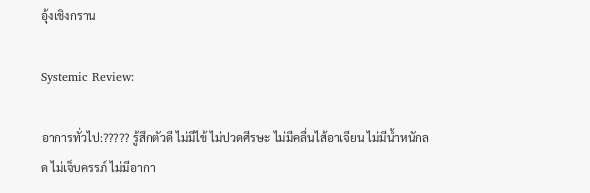อุ้งเชิงกราน

Systemic Review:

อาการทั่วไป:????? รู้สึกตัวดี ไม่มีไข้ ไม่ปวดศีรษะ ไม่มีคลื่นไส้อาเจียน ไม่มีน้ำหนักลด ไม่เจ็บครรภ์ ไม่มีอากา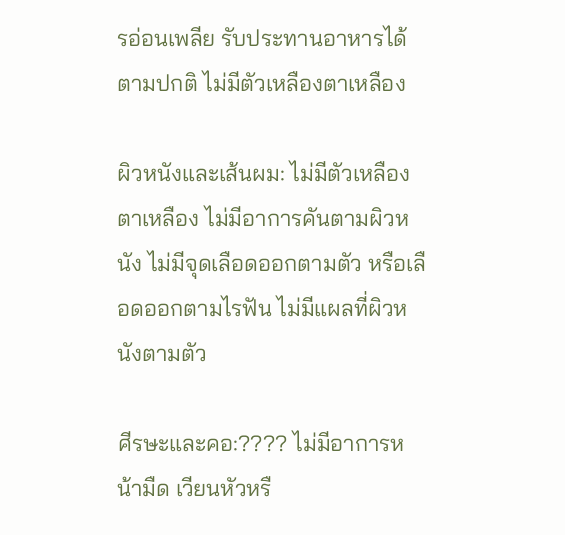รอ่อนเพลีย รับประทานอาหารได้ตามปกติ ไม่มีตัวเหลืองตาเหลือง

ผิวหนังและเส้นผม: ไม่มีตัวเหลืองตาเหลือง ไม่มีอาการคันตามผิวหนัง ไม่มีจุดเลือดออกตามตัว หรือเลือดออกตามไรฟัน ไม่มีแผลที่ผิวหนังตามตัว

ศีรษะและคอ:???? ไม่มีอาการหน้ามืด เวียนหัวหรื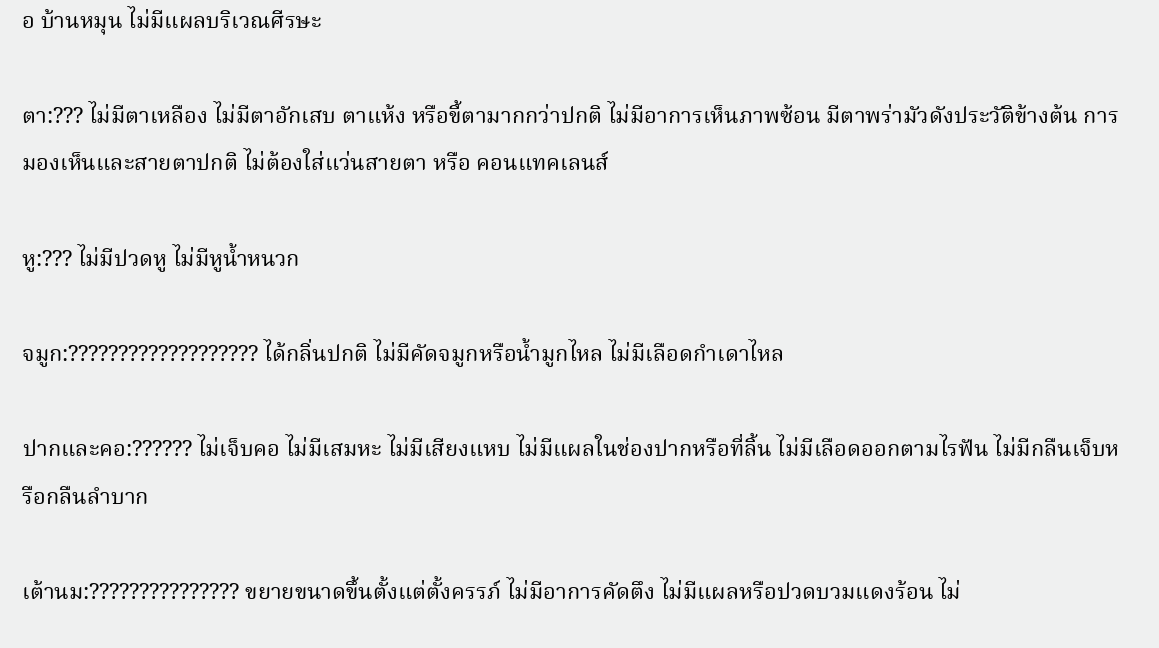อ บ้านหมุน ไม่มีแผลบริเวณศีรษะ

ตา:??? ไม่มีตาเหลือง ไม่มีตาอักเสบ ตาแห้ง หรือขี้ตามากกว่าปกติ ไม่มีอาการเห็นภาพซ้อน มีตาพร่ามัวดังประวัติข้างต้น การมองเห็นและสายตาปกติ ไม่ต้องใส่แว่นสายตา หรือ คอนแทคเลนส์

หู:??? ไม่มีปวดหู ไม่มีหูน้ำหนวก

จมูก:??????????????????? ได้กลิ่นปกติ ไม่มีคัดจมูกหรือน้ำมูกไหล ไม่มีเลือดกำเดาไหล

ปากและคอ:?????? ไม่เจ็บคอ ไม่มีเสมหะ ไม่มีเสียงแหบ ไม่มีแผลในช่องปากหรือที่ลิ้น ไม่มีเลือดออกตามไรฟัน ไม่มีกลืนเจ็บหรือกลืนลำบาก

เต้านม:??????????????? ขยายขนาดขึ้นตั้งแต่ตั้งครรภ์ ไม่มีอาการคัดตึง ไม่มีแผลหรือปวดบวมแดงร้อน ไม่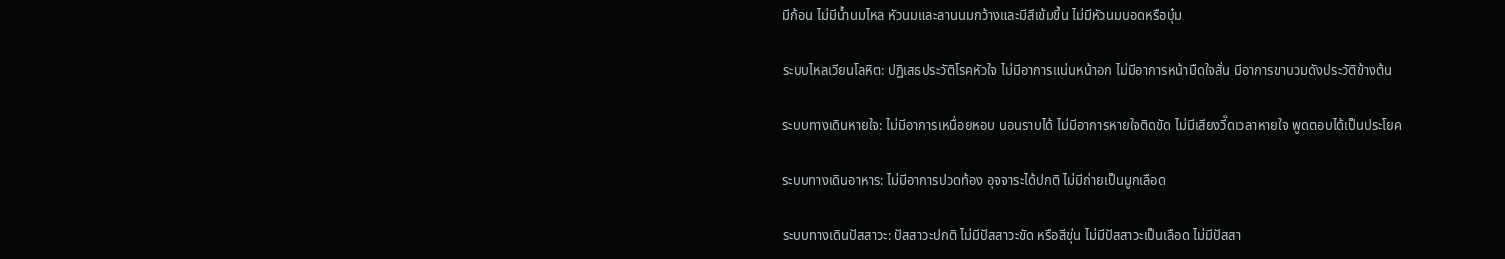มีก้อน ไม่มีน้ำนมไหล หัวนมและลานนมกว้างและมีสีเข้มขึ้น ไม่มีหัวนมบอดหรือบุ๋ม

ระบบไหลเวียนโลหิต: ปฏิเสธประวัติโรคหัวใจ ไม่มีอาการแน่นหน้าอก ไม่มีอาการหน้ามืดใจสั่น มีอาการขาบวมดังประวัติข้างต้น

ระบบทางเดินหายใจ: ไม่มีอาการเหนื่อยหอบ นอนราบได้ ไม่มีอาการหายใจติดขัด ไม่มีเสียงวี๊ดเวลาหายใจ พูดตอบได้เป็นประโยค

ระบบทางเดินอาหาร: ไม่มีอาการปวดท้อง อุจจาระได้ปกติ ไม่มีถ่ายเป็นมูกเลือด

ระบบทางเดินปัสสาวะ: ปัสสาวะปกติ ไม่มีปัสสาวะขัด หรือสีขุ่น ไม่มีปัสสาวะเป็นเลือด ไม่มีปัสสา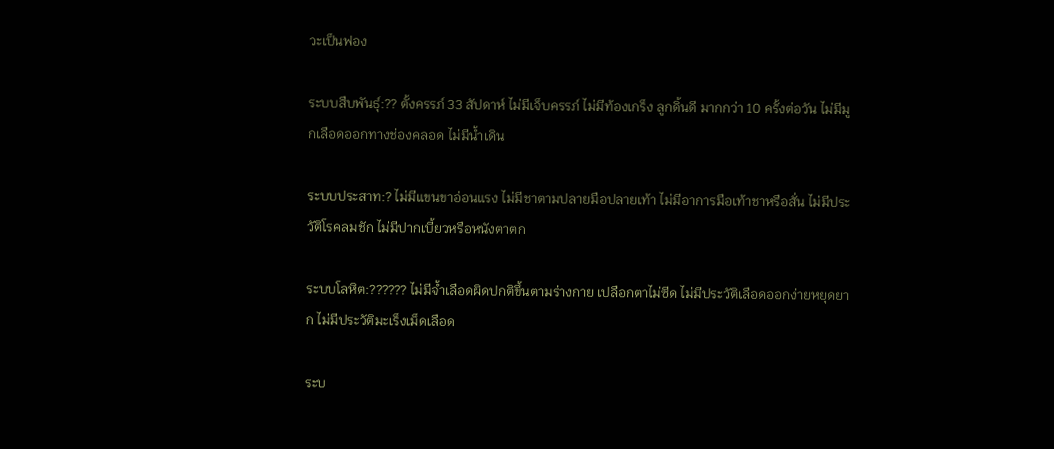วะเป็นฟอง

ระบบสืบพันธุ์:?? ตั้งครรภ์ 33 สัปดาห์ ไม่มีเจ็บครรภ์ ไม่มีท้องเกร็ง ลูกดิ้นดี มากกว่า 10 ครั้งต่อวัน ไม่มีมูกเลือดออกทางช่องคลอด ไม่มีน้ำเดิน

ระบบประสาท:? ไม่มีแขนขาอ่อนแรง ไม่มีชาตามปลายมือปลายเท้า ไม่มีอาการมือเท้าชาหรือสั่น ไม่มีประวัติโรคลมชัก ไม่มีปากเบี้ยวหรือหนังตาตก

ระบบโลหิต:?????? ไม่มีจ้ำเลือดผิดปกติขึ้นตามร่างกาย เปลือกตาไม่ซีด ไม่มีประวัติเลือดออกง่ายหยุดยาก ไม่มีประวัติมะเร็งเม็ดเลือด

ระบ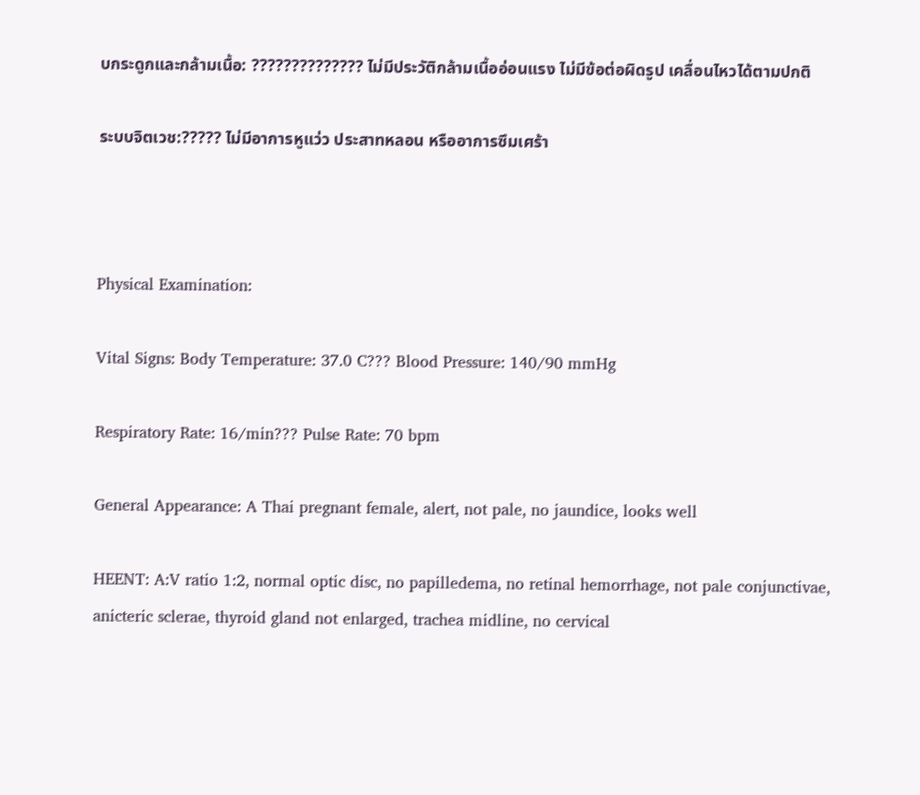บกระดูกและกล้ามเนื้อ: ?????????????? ไม่มีประวัติกล้ามเนื้ออ่อนแรง ไม่มีข้อต่อผิดรูป เคลื่อนไหวได้ตามปกติ

ระบบจิตเวช:????? ไม่มีอาการหูแว่ว ประสาทหลอน หรืออาการซึมเศร้า



Physical Examination:

Vital Signs: Body Temperature: 37.0 C??? Blood Pressure: 140/90 mmHg

Respiratory Rate: 16/min??? Pulse Rate: 70 bpm

General Appearance: A Thai pregnant female, alert, not pale, no jaundice, looks well

HEENT: A:V ratio 1:2, normal optic disc, no papilledema, no retinal hemorrhage, not pale conjunctivae, anicteric sclerae, thyroid gland not enlarged, trachea midline, no cervical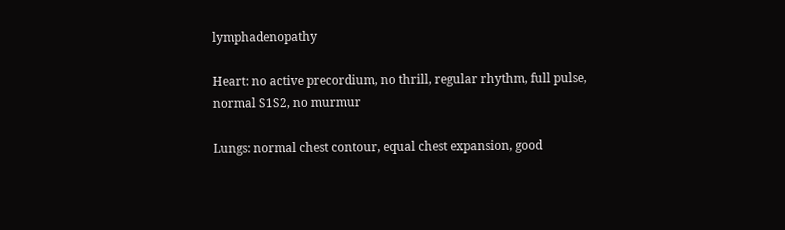lymphadenopathy

Heart: no active precordium, no thrill, regular rhythm, full pulse, normal S1S2, no murmur

Lungs: normal chest contour, equal chest expansion, good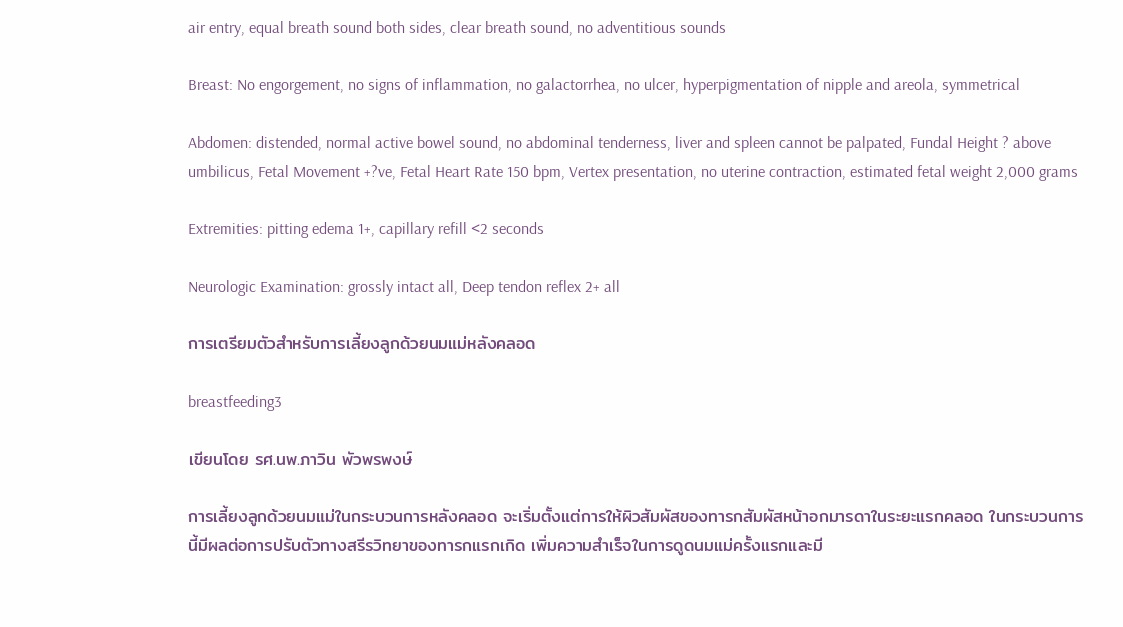air entry, equal breath sound both sides, clear breath sound, no adventitious sounds

Breast: No engorgement, no signs of inflammation, no galactorrhea, no ulcer, hyperpigmentation of nipple and areola, symmetrical

Abdomen: distended, normal active bowel sound, no abdominal tenderness, liver and spleen cannot be palpated, Fundal Height ? above umbilicus, Fetal Movement +?ve, Fetal Heart Rate 150 bpm, Vertex presentation, no uterine contraction, estimated fetal weight 2,000 grams

Extremities: pitting edema 1+, capillary refill <2 seconds

Neurologic Examination: grossly intact all, Deep tendon reflex 2+ all

การเตรียมตัวสำหรับการเลี้ยงลูกด้วยนมแม่หลังคลอด

breastfeeding3

เขียนโดย รศ.นพ.ภาวิน พัวพรพงษ์

การเลี้ยงลูกด้วยนมแม่ในกระบวนการหลังคลอด จะเริ่มตั้งแต่การให้ผิวสัมผัสของทารกสัมผัสหน้าอกมารดาในระยะแรกคลอด ในกระบวนการนี้มีผลต่อการปรับตัวทางสรีรวิทยาของทารกแรกเกิด เพิ่มความสำเร็จในการดูดนมแม่ครั้งแรกและมี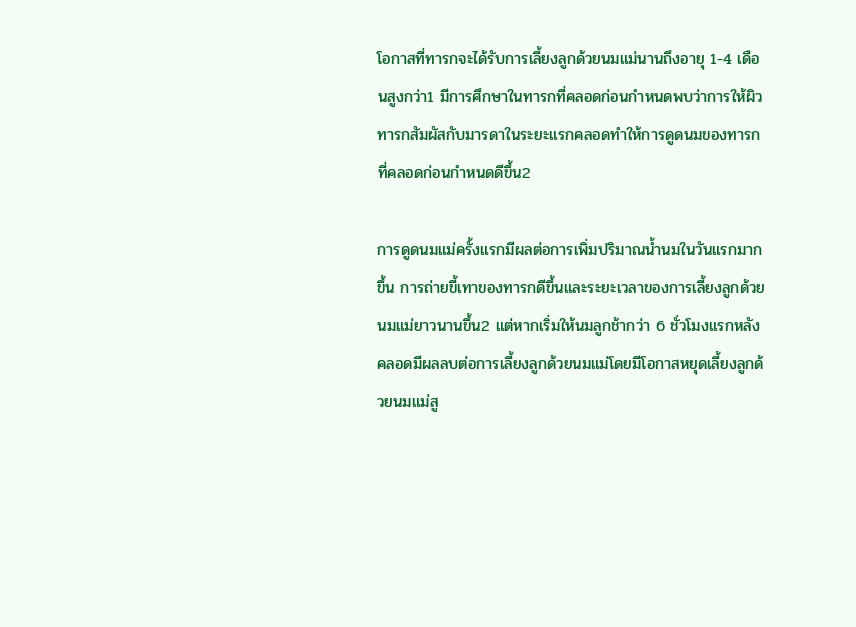โอกาสที่ทารกจะได้รับการเลี้ยงลูกด้วยนมแม่นานถึงอายุ 1-4 เดือนสูงกว่า1 มีการศึกษาในทารกที่คลอดก่อนกำหนดพบว่าการให้ผิวทารกสัมผัสกับมารดาในระยะแรกคลอดทำให้การดูดนมของทารกที่คลอดก่อนกำหนดดีขึ้น2

การดูดนมแม่ครั้งแรกมีผลต่อการเพิ่มปริมาณน้ำนมในวันแรกมากขึ้น การถ่ายขี้เทาของทารกดีขึ้นและระยะเวลาของการเลี้ยงลูกด้วยนมแม่ยาวนานขึ้น2 แต่หากเริ่มให้นมลูกช้ากว่า 6 ชั่วโมงแรกหลังคลอดมีผลลบต่อการเลี้ยงลูกด้วยนมแม่โดยมีโอกาสหยุดเลี้ยงลูกด้วยนมแม่สู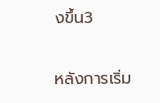งขึ้น3

หลังการเริ่ม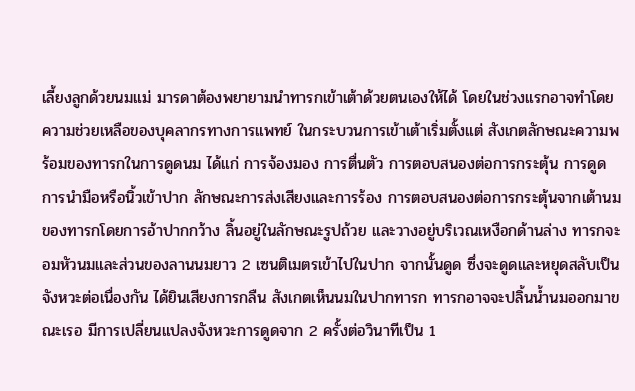เลี้ยงลูกด้วยนมแม่ มารดาต้องพยายามนำทารกเข้าเต้าด้วยตนเองให้ได้ โดยในช่วงแรกอาจทำโดยความช่วยเหลือของบุคลากรทางการแพทย์ ในกระบวนการเข้าเต้าเริ่มตั้งแต่ สังเกตลักษณะความพร้อมของทารกในการดูดนม ได้แก่ การจ้องมอง การตื่นตัว การตอบสนองต่อการกระตุ้น การดูด การนำมือหรือนิ้วเข้าปาก ลักษณะการส่งเสียงและการร้อง การตอบสนองต่อการกระตุ้นจากเต้านมของทารกโดยการอ้าปากกว้าง ลิ้นอยู่ในลักษณะรูปถ้วย และวางอยู่บริเวณเหงือกด้านล่าง ทารกจะอมหัวนมและส่วนของลานนมยาว 2 เซนติเมตรเข้าไปในปาก จากนั้นดูด ซึ่งจะดูดและหยุดสลับเป็นจังหวะต่อเนื่องกัน ได้ยินเสียงการกลืน สังเกตเห็นนมในปากทารก ทารกอาจจะปลิ้นน้ำนมออกมาขณะเรอ มีการเปลี่ยนแปลงจังหวะการดูดจาก 2 ครั้งต่อวินาทีเป็น 1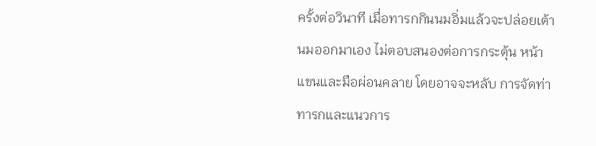ครั้งต่อวินาที เมื่อทารกกินนมอิ่มแล้วจะปล่อยเต้านมออกมาเอง ไม่ตอบสนองต่อการกระตุ้น หน้า แขนและมือผ่อนคลาย โดยอาจจะหลับ การจัดท่าทารกและแนวการ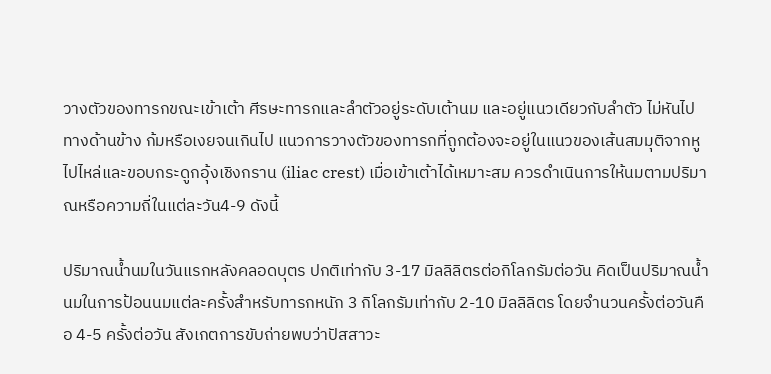วางตัวของทารกขณะเข้าเต้า ศีรษะทารกและลำตัวอยู่ระดับเต้านม และอยู่แนวเดียวกับลำตัว ไม่หันไปทางด้านข้าง ก้มหรือเงยจนเกินไป แนวการวางตัวของทารกที่ถูกต้องจะอยู่ในแนวของเส้นสมมุติจากหู ไปไหล่และขอบกระดูกอุ้งเชิงกราน (iliac crest) เมื่อเข้าเต้าได้เหมาะสม ควรดำเนินการให้นมตามปริมาณหรือความถี่ในแต่ละวัน4-9 ดังนี้

ปริมาณน้ำนมในวันแรกหลังคลอดบุตร ปกติเท่ากับ 3-17 มิลลิลิตรต่อกิโลกรัมต่อวัน คิดเป็นปริมาณน้ำนมในการป้อนนมแต่ละครั้งสำหรับทารกหนัก 3 กิโลกรัมเท่ากับ 2-10 มิลลิลิตร โดยจำนวนครั้งต่อวันคือ 4-5 ครั้งต่อวัน สังเกตการขับถ่ายพบว่าปัสสาวะ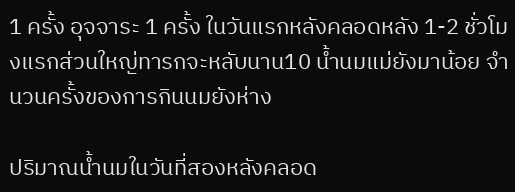1 ครั้ง อุจจาระ 1 ครั้ง ในวันแรกหลังคลอดหลัง 1-2 ชั่วโมงแรกส่วนใหญ่ทารกจะหลับนาน10 น้ำนมแม่ยังมาน้อย จำนวนครั้งของการกินนมยังห่าง

ปริมาณน้ำนมในวันที่สองหลังคลอด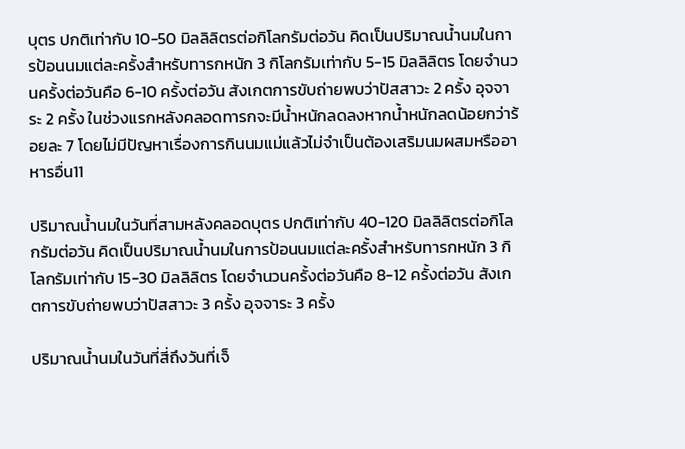บุตร ปกติเท่ากับ 10-50 มิลลิลิตรต่อกิโลกรัมต่อวัน คิดเป็นปริมาณน้ำนมในการป้อนนมแต่ละครั้งสำหรับทารกหนัก 3 กิโลกรัมเท่ากับ 5-15 มิลลิลิตร โดยจำนวนครั้งต่อวันคือ 6-10 ครั้งต่อวัน สังเกตการขับถ่ายพบว่าปัสสาวะ 2 ครั้ง อุจจาระ 2 ครั้ง ในช่วงแรกหลังคลอดทารกจะมีน้ำหนักลดลงหากน้ำหนักลดน้อยกว่าร้อยละ 7 โดยไม่มีปัญหาเรื่องการกินนมแม่แล้วไม่จำเป็นต้องเสริมนมผสมหรืออาหารอื่น11

ปริมาณน้ำนมในวันที่สามหลังคลอดบุตร ปกติเท่ากับ 40-120 มิลลิลิตรต่อกิโลกรัมต่อวัน คิดเป็นปริมาณน้ำนมในการป้อนนมแต่ละครั้งสำหรับทารกหนัก 3 กิโลกรัมเท่ากับ 15-30 มิลลิลิตร โดยจำนวนครั้งต่อวันคือ 8-12 ครั้งต่อวัน สังเกตการขับถ่ายพบว่าปัสสาวะ 3 ครั้ง อุจจาระ 3 ครั้ง

ปริมาณน้ำนมในวันที่สี่ถึงวันที่เจ็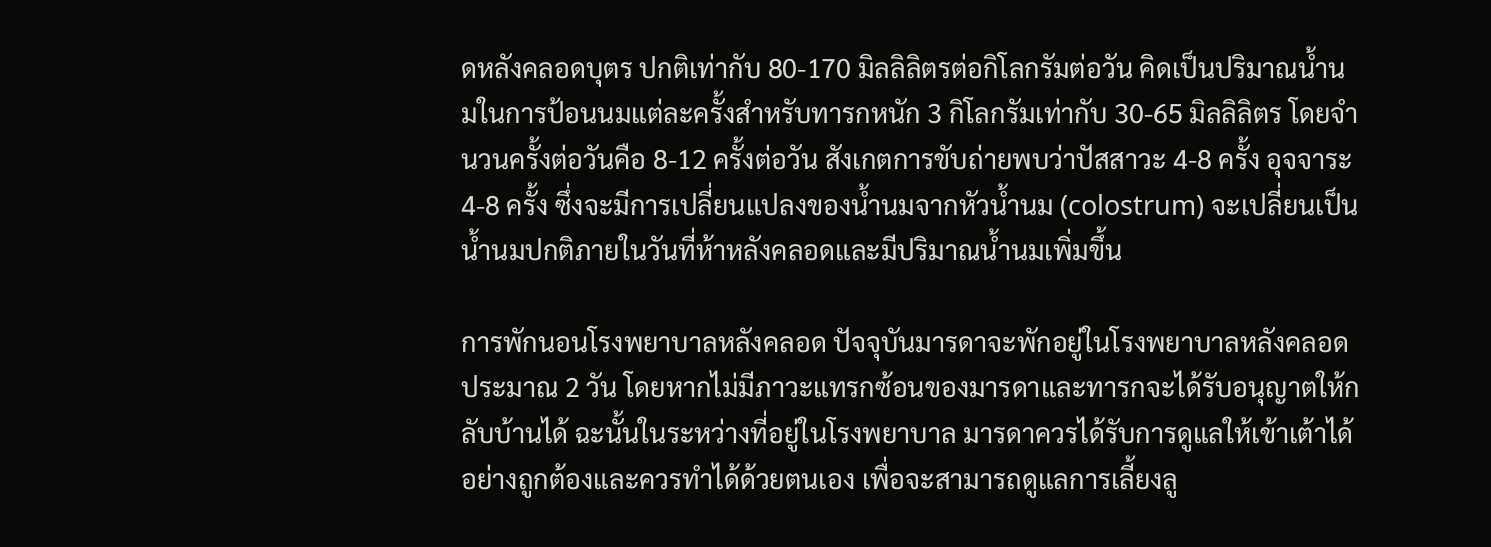ดหลังคลอดบุตร ปกติเท่ากับ 80-170 มิลลิลิตรต่อกิโลกรัมต่อวัน คิดเป็นปริมาณน้ำนมในการป้อนนมแต่ละครั้งสำหรับทารกหนัก 3 กิโลกรัมเท่ากับ 30-65 มิลลิลิตร โดยจำนวนครั้งต่อวันคือ 8-12 ครั้งต่อวัน สังเกตการขับถ่ายพบว่าปัสสาวะ 4-8 ครั้ง อุจจาระ 4-8 ครั้ง ซึ่งจะมีการเปลี่ยนแปลงของน้ำนมจากหัวน้ำนม (colostrum) จะเปลี่ยนเป็นน้ำนมปกติภายในวันที่ห้าหลังคลอดและมีปริมาณน้ำนมเพิ่มขึ้น

การพักนอนโรงพยาบาลหลังคลอด ปัจจุบันมารดาจะพักอยู่ในโรงพยาบาลหลังคลอดประมาณ 2 วัน โดยหากไม่มีภาวะแทรกซ้อนของมารดาและทารกจะได้รับอนุญาตให้กลับบ้านได้ ฉะนั้นในระหว่างที่อยู่ในโรงพยาบาล มารดาควรได้รับการดูแลให้เข้าเต้าได้อย่างถูกต้องและควรทำได้ด้วยตนเอง เพื่อจะสามารถดูแลการเลี้ยงลู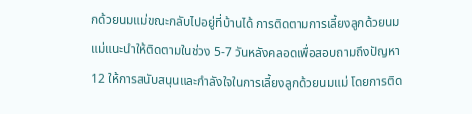กด้วยนมแม่ขณะกลับไปอยู่ที่บ้านได้ การติดตามการเลี้ยงลูกด้วยนมแม่แนะนำให้ติดตามในช่วง 5-7 วันหลังคลอดเพื่อสอบถามถึงปัญหา12 ให้การสนับสนุนและกำลังใจในการเลี้ยงลูกด้วยนมแม่ โดยการติด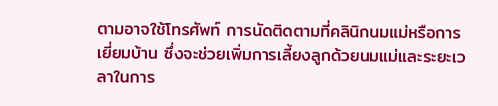ตามอาจใช้โทรศัพท์ การนัดติดตามที่คลินิกนมแม่หรือการเยี่ยมบ้าน ซึ่งจะช่วยเพิ่มการเลี้ยงลูกด้วยนมแม่และระยะเวลาในการ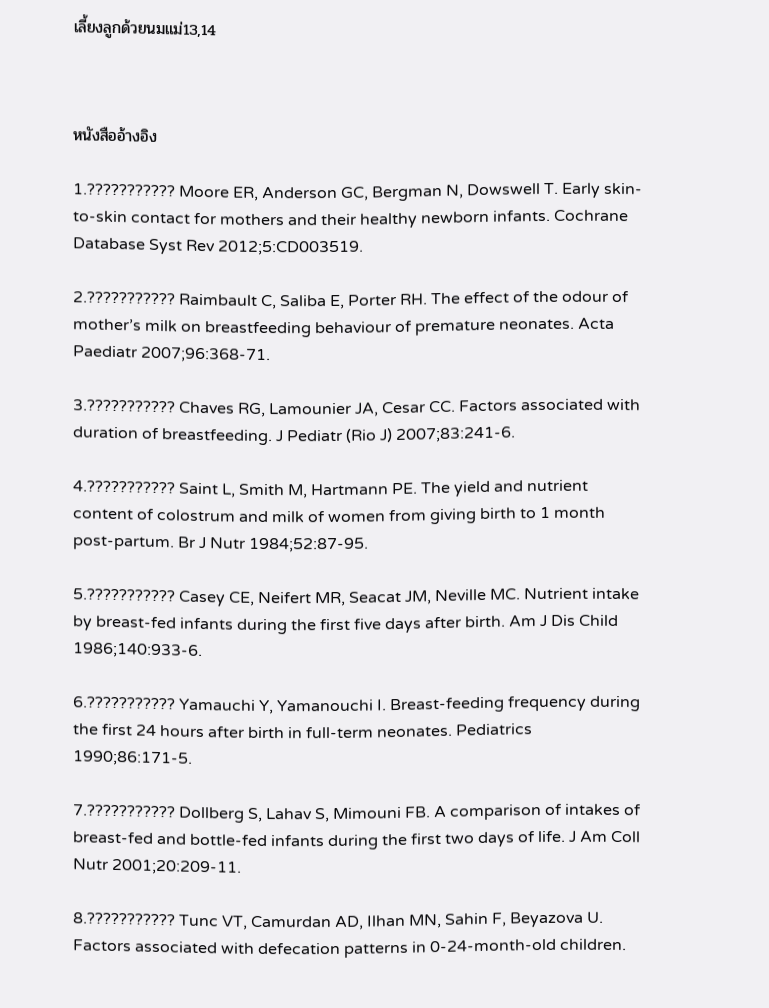เลี้ยงลูกด้วยนมแม่13,14



หนังสืออ้างอิง

1.??????????? Moore ER, Anderson GC, Bergman N, Dowswell T. Early skin-to-skin contact for mothers and their healthy newborn infants. Cochrane Database Syst Rev 2012;5:CD003519.

2.??????????? Raimbault C, Saliba E, Porter RH. The effect of the odour of mother’s milk on breastfeeding behaviour of premature neonates. Acta Paediatr 2007;96:368-71.

3.??????????? Chaves RG, Lamounier JA, Cesar CC. Factors associated with duration of breastfeeding. J Pediatr (Rio J) 2007;83:241-6.

4.??????????? Saint L, Smith M, Hartmann PE. The yield and nutrient content of colostrum and milk of women from giving birth to 1 month post-partum. Br J Nutr 1984;52:87-95.

5.??????????? Casey CE, Neifert MR, Seacat JM, Neville MC. Nutrient intake by breast-fed infants during the first five days after birth. Am J Dis Child 1986;140:933-6.

6.??????????? Yamauchi Y, Yamanouchi I. Breast-feeding frequency during the first 24 hours after birth in full-term neonates. Pediatrics 1990;86:171-5.

7.??????????? Dollberg S, Lahav S, Mimouni FB. A comparison of intakes of breast-fed and bottle-fed infants during the first two days of life. J Am Coll Nutr 2001;20:209-11.

8.??????????? Tunc VT, Camurdan AD, Ilhan MN, Sahin F, Beyazova U. Factors associated with defecation patterns in 0-24-month-old children.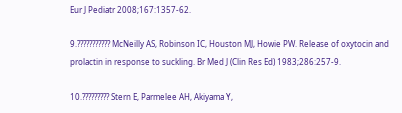Eur J Pediatr 2008;167:1357-62.

9.??????????? McNeilly AS, Robinson IC, Houston MJ, Howie PW. Release of oxytocin and prolactin in response to suckling. Br Med J (Clin Res Ed) 1983;286:257-9.

10.????????? Stern E, Parmelee AH, Akiyama Y,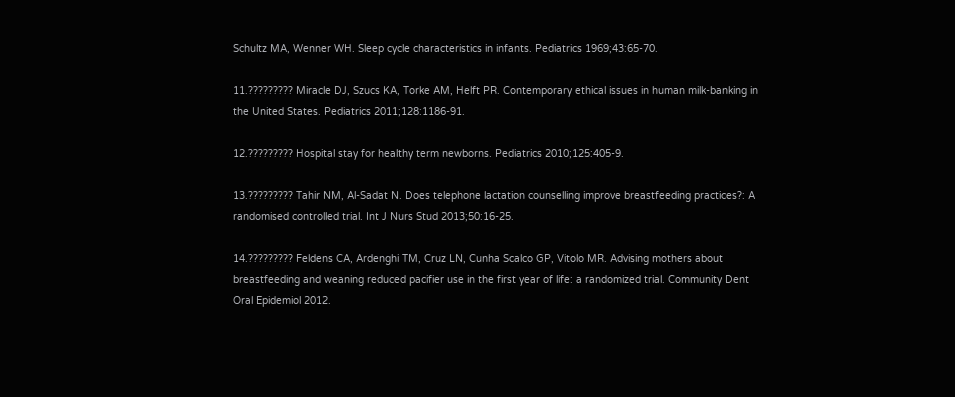Schultz MA, Wenner WH. Sleep cycle characteristics in infants. Pediatrics 1969;43:65-70.

11.????????? Miracle DJ, Szucs KA, Torke AM, Helft PR. Contemporary ethical issues in human milk-banking in the United States. Pediatrics 2011;128:1186-91.

12.????????? Hospital stay for healthy term newborns. Pediatrics 2010;125:405-9.

13.????????? Tahir NM, Al-Sadat N. Does telephone lactation counselling improve breastfeeding practices?: A randomised controlled trial. Int J Nurs Stud 2013;50:16-25.

14.????????? Feldens CA, Ardenghi TM, Cruz LN, Cunha Scalco GP, Vitolo MR. Advising mothers about breastfeeding and weaning reduced pacifier use in the first year of life: a randomized trial. Community Dent Oral Epidemiol 2012.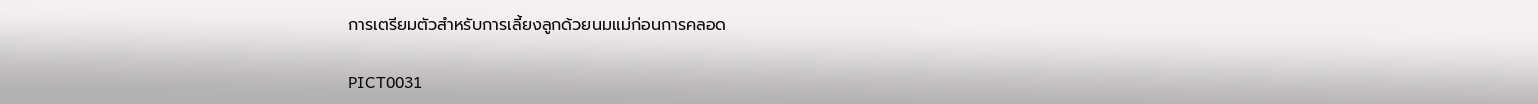การเตรียมตัวสำหรับการเลี้ยงลูกด้วยนมแม่ก่อนการคลอด

PICT0031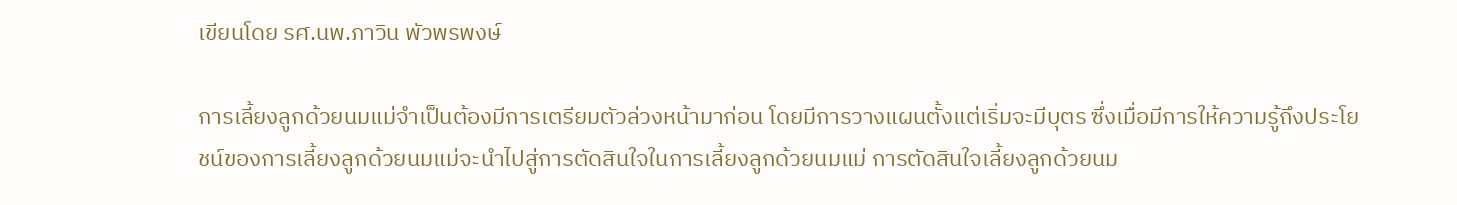เขียนโดย รศ.นพ.ภาวิน พัวพรพงษ์

การเลี้ยงลูกด้วยนมแม่จำเป็นต้องมีการเตรียมตัวล่วงหน้ามาก่อน โดยมีการวางแผนตั้งแต่เริ่มจะมีบุตร ซึ่งเมื่อมีการให้ความรู้ถึงประโยชน์ของการเลี้ยงลูกด้วยนมแม่จะนำไปสู่การตัดสินใจในการเลี้ยงลูกด้วยนมแม่ การตัดสินใจเลี้ยงลูกด้วยนม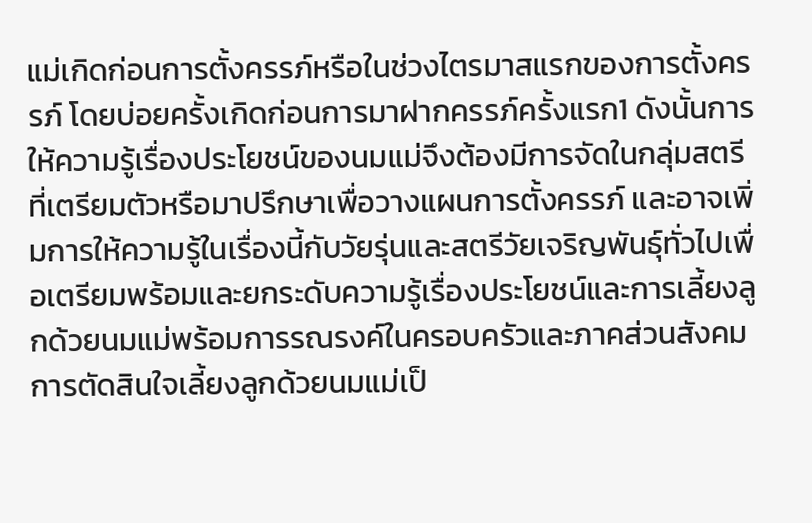แม่เกิดก่อนการตั้งครรภ์หรือในช่วงไตรมาสแรกของการตั้งครรภ์ โดยบ่อยครั้งเกิดก่อนการมาฝากครรภ์ครั้งแรก1 ดังนั้นการให้ความรู้เรื่องประโยชน์ของนมแม่จึงต้องมีการจัดในกลุ่มสตรีที่เตรียมตัวหรือมาปรึกษาเพื่อวางแผนการตั้งครรภ์ และอาจเพิ่มการให้ความรู้ในเรื่องนี้กับวัยรุ่นและสตรีวัยเจริญพันธุ์ทั่วไปเพื่อเตรียมพร้อมและยกระดับความรู้เรื่องประโยชน์และการเลี้ยงลูกด้วยนมแม่พร้อมการรณรงค์ในครอบครัวและภาคส่วนสังคม การตัดสินใจเลี้ยงลูกด้วยนมแม่เป็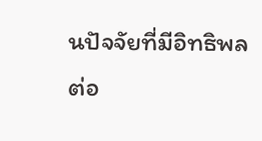นปัจจัยที่มีอิทธิพลต่อ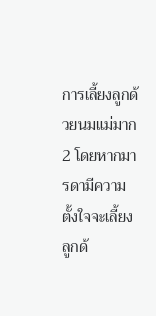การเลี้ยงลูกด้วยนมแม่มาก2 โดยหากมารดามีความตั้งใจจะเลี้ยงลูกด้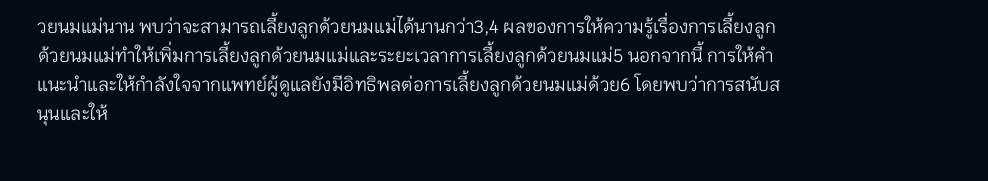วยนมแม่นาน พบว่าจะสามารถเลี้ยงลูกด้วยนมแม่ได้นานกว่า3,4 ผลของการให้ความรู้เรื่องการเลี้ยงลูกด้วยนมแม่ทำให้เพิ่มการเลี้ยงลูกด้วยนมแม่และระยะเวลาการเลี้ยงลูกด้วยนมแม่5 นอกจากนี้ การให้คำแนะนำและให้กำลังใจจากแพทย์ผู้ดูแลยังมีอิทธิพลต่อการเลี้ยงลูกด้วยนมแม่ด้วย6 โดยพบว่าการสนับสนุนและให้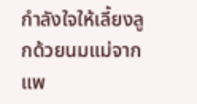กำลังใจให้เลี้ยงลูกด้วยนมแม่จากแพ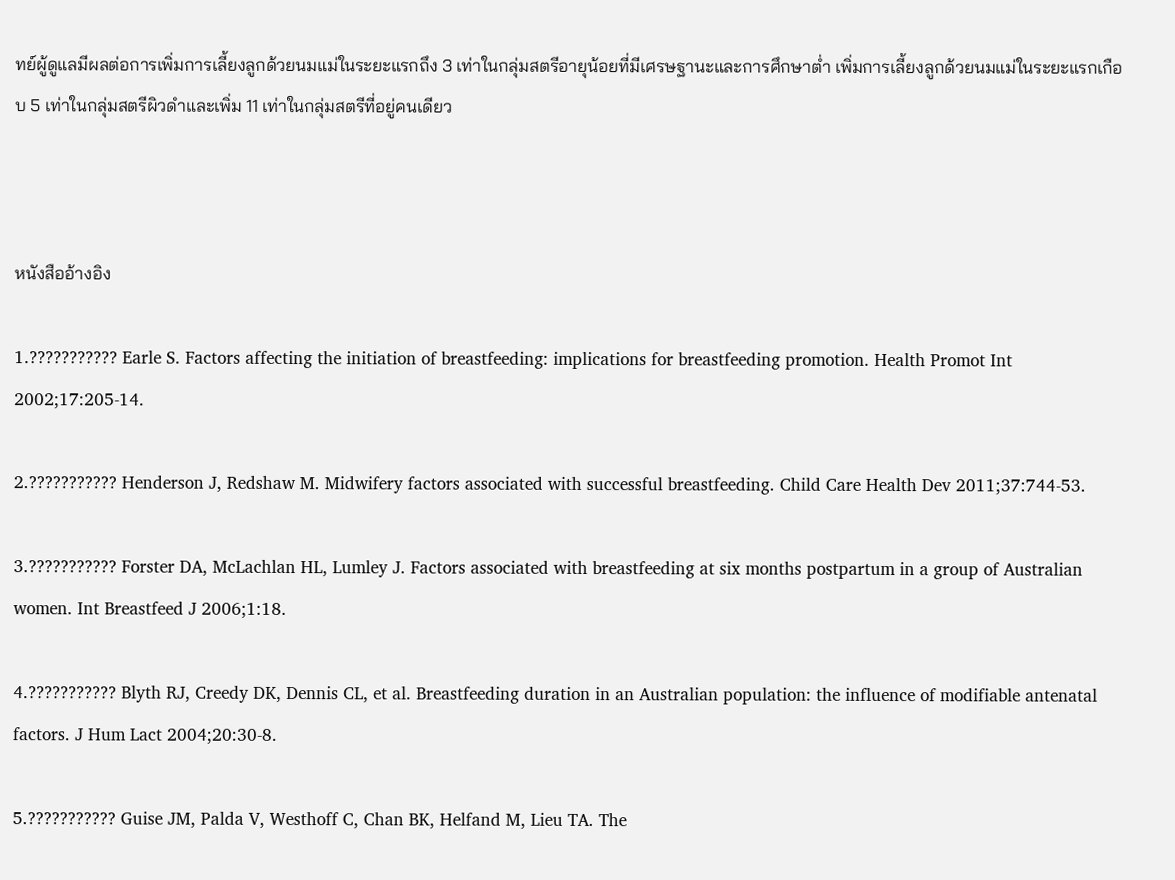ทย์ผู้ดูแลมีผลต่อการเพิ่มการเลี้ยงลูกด้วยนมแม่ในระยะแรกถึง 3 เท่าในกลุ่มสตรีอายุน้อยที่มีเศรษฐานะและการศึกษาต่ำ เพิ่มการเลี้ยงลูกด้วยนมแม่ในระยะแรกเกือบ 5 เท่าในกลุ่มสตรีผิวดำและเพิ่ม 11 เท่าในกลุ่มสตรีที่อยู่คนเดียว



หนังสืออ้างอิง

1.??????????? Earle S. Factors affecting the initiation of breastfeeding: implications for breastfeeding promotion. Health Promot Int 2002;17:205-14.

2.??????????? Henderson J, Redshaw M. Midwifery factors associated with successful breastfeeding. Child Care Health Dev 2011;37:744-53.

3.??????????? Forster DA, McLachlan HL, Lumley J. Factors associated with breastfeeding at six months postpartum in a group of Australian women. Int Breastfeed J 2006;1:18.

4.??????????? Blyth RJ, Creedy DK, Dennis CL, et al. Breastfeeding duration in an Australian population: the influence of modifiable antenatal factors. J Hum Lact 2004;20:30-8.

5.??????????? Guise JM, Palda V, Westhoff C, Chan BK, Helfand M, Lieu TA. The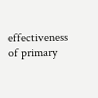effectiveness of primary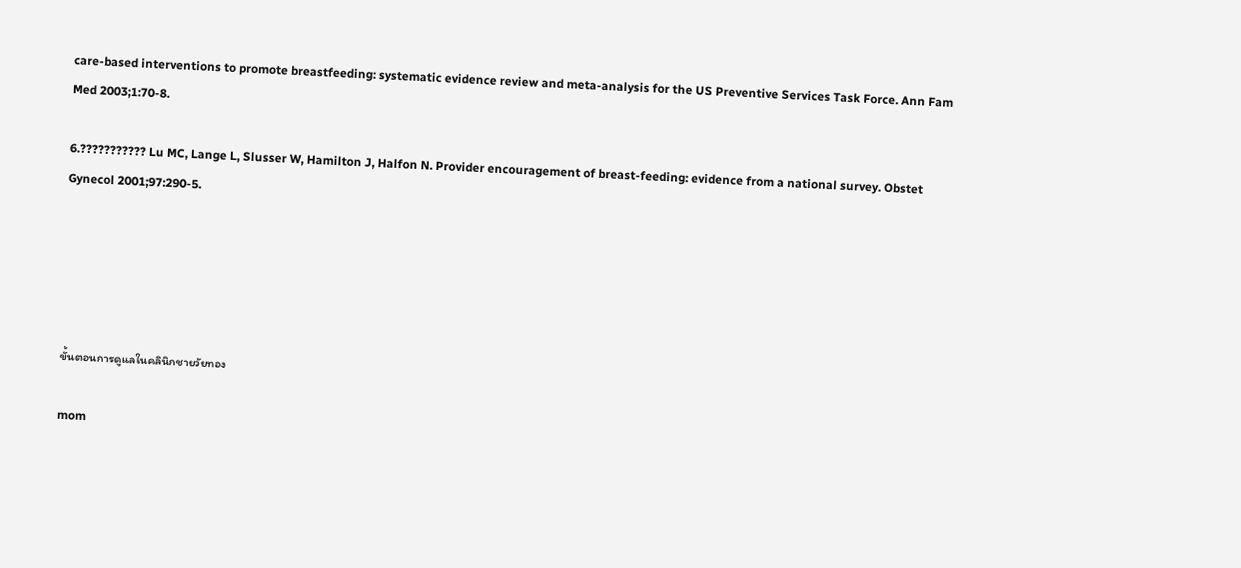care-based interventions to promote breastfeeding: systematic evidence review and meta-analysis for the US Preventive Services Task Force. Ann Fam Med 2003;1:70-8.

6.??????????? Lu MC, Lange L, Slusser W, Hamilton J, Halfon N. Provider encouragement of breast-feeding: evidence from a national survey. Obstet Gynecol 2001;97:290-5.





ขั้นตอนการดูแลในคลินิกชายวัยทอง

mom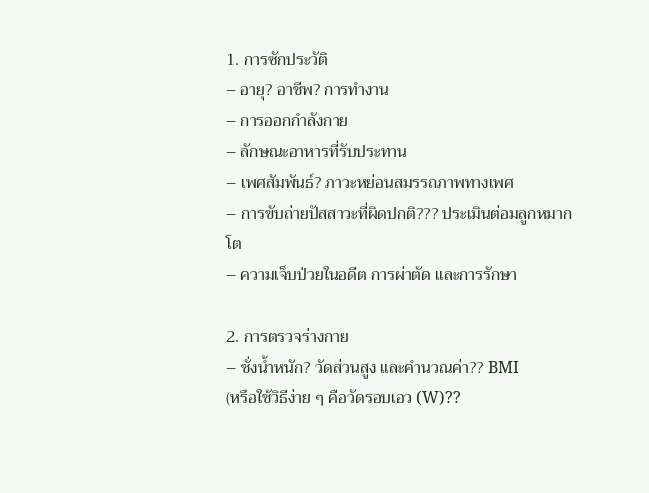1. การซักประวัติ
– อายุ? อาชีพ? การทำงาน
– การออกกำลังกาย
– ลักษณะอาหารที่รับประทาน
– เพศสัมพันธ์? ภาวะหย่อนสมรรถภาพทางเพศ
– การขับถ่ายปัสสาวะที่ผิดปกติ??? ประเมินต่อมลูกหมากโต
– ความเจ็บป่วยในอดีต การผ่าตัด และการรักษา

2. การตรวจร่างกาย
– ชั่งน้ำหนัก? วัดส่วนสูง และคำนวณค่า?? BMI
(หรือใช้วิธีง่าย ๆ คือวัดรอบเอว (W)??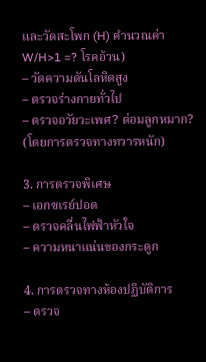และวัดสะโพก (H) คำนวณค่า W/H>1 =? โรคอ้วน)
– วัดความดันโลหิตสูง
– ตรวจร่างกายทั่วไป
– ตรวจอวัยวะเพศ? ต่อมลูกหมาก? (โดยการตรวจทางทวารหนัก)

3. การตรวจพิเศษ
– เอกซเรย์ปอด
– ตรวจคลื่นไฟฟ้าหัวใจ
– ความหนาแน่นของกระดูก

4. การตรวจทางห้องปฏิบัติการ
– ตรวจ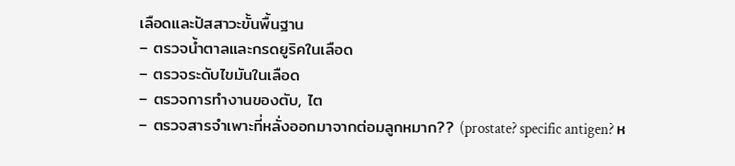เลือดและปัสสาวะขั้นพื้นฐาน
– ตรวจน้ำตาลและกรดยูริคในเลือด
– ตรวจระดับไขมันในเลือด
– ตรวจการทำงานของตับ, ไต
– ตรวจสารจำเพาะที่หลั่งออกมาจากต่อมลูกหมาก?? (prostate? specific antigen? ห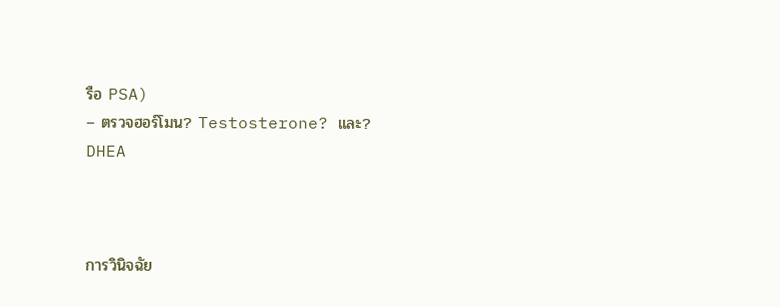รือ PSA)
– ตรวจฮอร์โมน? Testosterone? และ? DHEA



การวินิจฉัย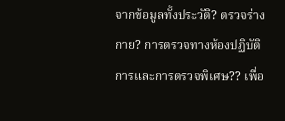จากข้อมูลทั้งประวัติ? ตรวจร่างกาย? การตรวจทางห้องปฏิบัติการและการตรวจพิเศษ?? เพื่อ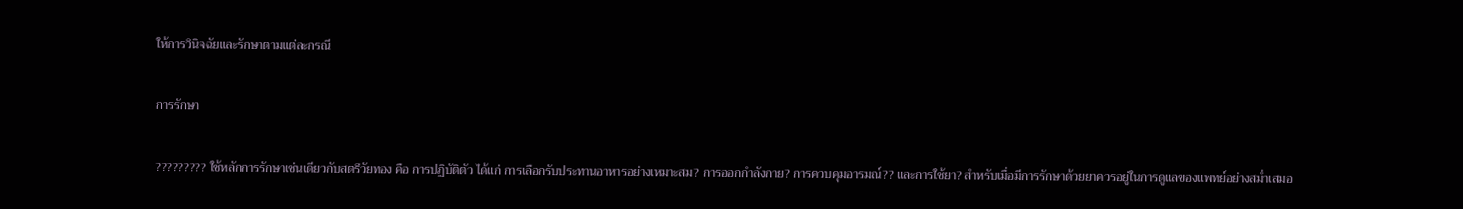ให้การวินิจฉัยและรักษาตามแต่ละกรณี

การรักษา

????????? ใช้หลักการรักษาเช่นเดียวกับสตรีวัยทอง คือ การปฏิบัติตัว ได้แก่ การเลือกรับประทานอาหารอย่างเหมาะสม? การออกกำลังกาย? การควบคุมอารมณ์?? และการใช้ยา? สำหรับเมื่อมีการรักษาด้วยยาควรอยู่ในการดูแลของแพทย์อย่างสม่ำเสมอ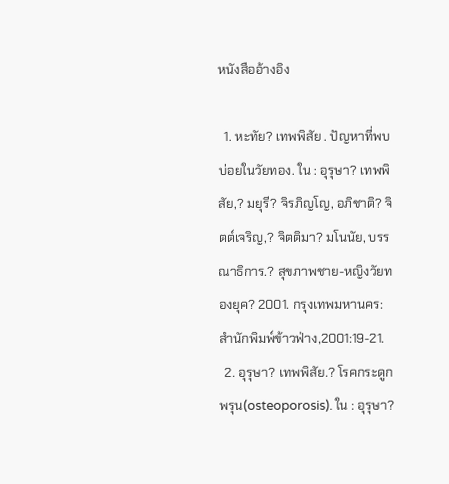หนังสืออ้างอิง

  1. หะทัย? เทพพิสัย . ปัญหาที่พบบ่อยในวัยทอง. ใน : อุรุษา? เทพพิสัย,? มยุรี? จิรภิญโญ, อภิชาติ? จิตต์เจริญ,? จิตติมา? มโนนัย, บรรณาธิการ.? สุขภาพชาย-หญิงวัยทองยุค? 2001. กรุงเทพมหานคร: สำนักพิมพ์ข้าวฟ่าง,2001:19-21.
  2. อุรุษา? เทพพิสัย.? โรคกระดูกพรุน(osteoporosis). ใน : อุรุษา?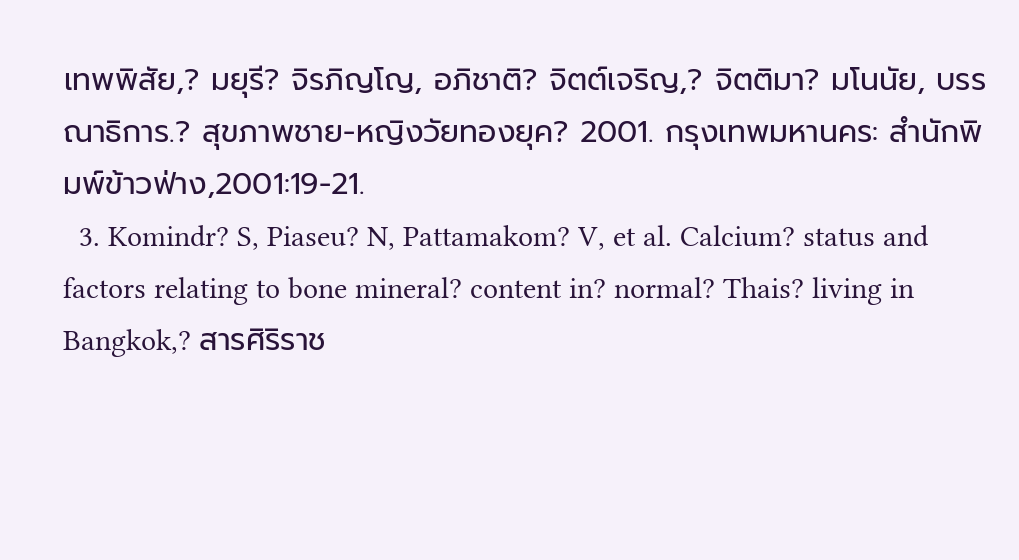เทพพิสัย,? มยุรี? จิรภิญโญ, อภิชาติ? จิตต์เจริญ,? จิตติมา? มโนนัย, บรรณาธิการ.? สุขภาพชาย-หญิงวัยทองยุค? 2001. กรุงเทพมหานคร: สำนักพิมพ์ข้าวฟ่าง,2001:19-21.
  3. Komindr? S, Piaseu? N, Pattamakom? V, et al. Calcium? status and factors relating to bone mineral? content in? normal? Thais? living in Bangkok,? สารศิริราช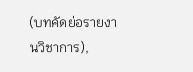(บทคัดย่อรายงานวิชาการ),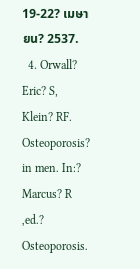19-22? เมษายน? 2537.
  4. Orwall? Eric? S, Klein? RF. Osteoporosis? in men. In:? Marcus? R ,ed.? Osteoporosis.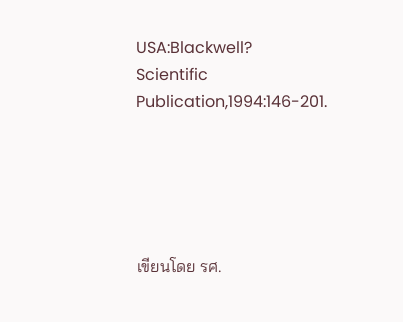USA:Blackwell? Scientific Publication,1994:146-201.





เขียนโดย รศ.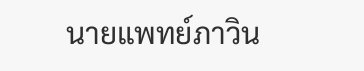นายแพทย์ภาวิน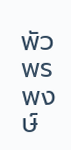พัวพรพงษ์